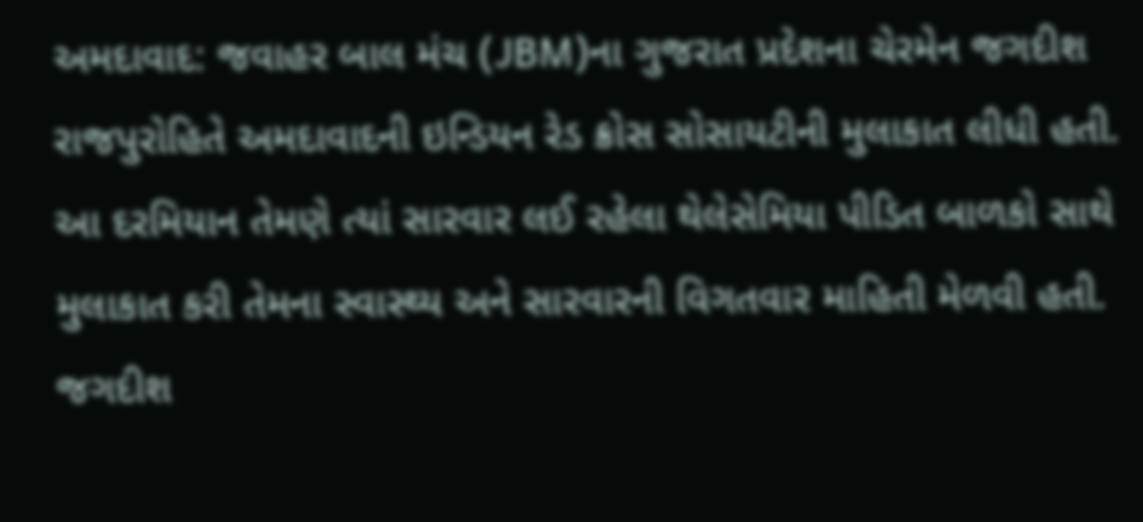અમદાવાદ: જવાહર બાલ મંચ (JBM)ના ગુજરાત પ્રદેશના ચેરમેન જગદીશ રાજપુરોહિતે અમદાવાદની ઇન્ડિયન રેડ ક્રોસ સોસાયટીની મુલાકાત લીધી હતી. આ દરમિયાન તેમણે ત્યાં સારવાર લઈ રહેલા થેલેસેમિયા પીડિત બાળકો સાથે મુલાકાત કરી તેમના સ્વાસ્થ્ય અને સારવારની વિગતવાર માહિતી મેળવી હતી.
જગદીશ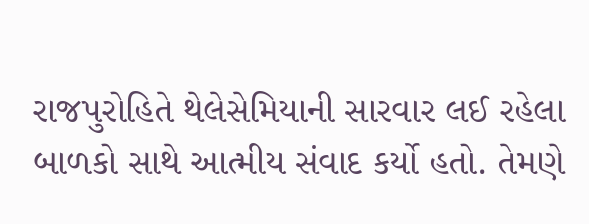રાજપુરોહિતે થેલેસેમિયાની સારવાર લઈ રહેલા બાળકો સાથે આત્મીય સંવાદ કર્યો હતો. તેમણે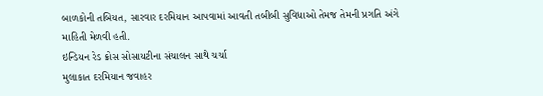બાળકોની તબિયત, સારવાર દરમિયાન આપવામાં આવતી તબીબી સુવિધાઓ તેમજ તેમની પ્રગતિ અંગે માહિતી મેળવી હતી.
ઇન્ડિયન રેડ ક્રોસ સોસાયટીના સંચાલન સાથે ચર્ચા
મુલાકાત દરમિયાન જવાહર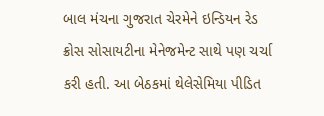બાલ મંચના ગુજરાત ચેરમેને ઇન્ડિયન રેડ ક્રોસ સોસાયટીના મેનેજમેન્ટ સાથે પણ ચર્ચા કરી હતી. આ બેઠકમાં થેલેસેમિયા પીડિત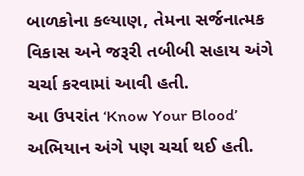બાળકોના કલ્યાણ, તેમના સર્જનાત્મક વિકાસ અને જરૂરી તબીબી સહાય અંગે ચર્ચા કરવામાં આવી હતી.
આ ઉપરાંત ‘Know Your Blood’ અભિયાન અંગે પણ ચર્ચા થઈ હતી.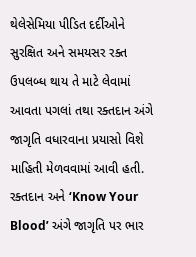થેલેસેમિયા પીડિત દર્દીઓને સુરક્ષિત અને સમયસર રક્ત ઉપલબ્ધ થાય તે માટે લેવામાં આવતા પગલાં તથા રક્તદાન અંગે જાગૃતિ વધારવાના પ્રયાસો વિશે માહિતી મેળવવામાં આવી હતી.
રક્તદાન અને ‘Know Your Blood’ અંગે જાગૃતિ પર ભાર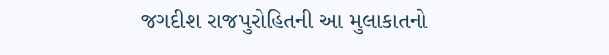જગદીશ રાજપુરોહિતની આ મુલાકાતનો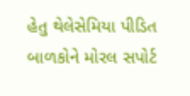હેતુ થેલેસેમિયા પીડિત બાળકોને મોરલ સપોર્ટ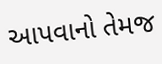આપવાનો તેમજ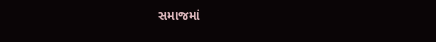સમાજમાં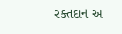રક્તદાન અ